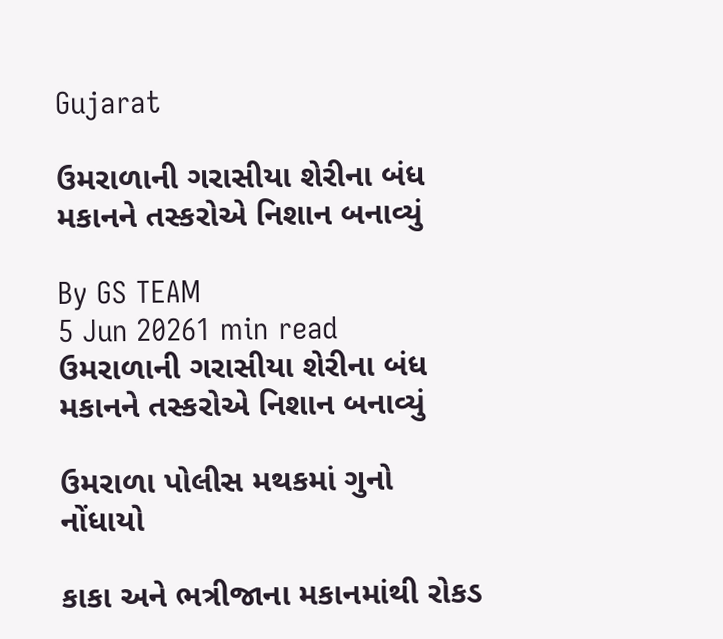Gujarat

ઉમરાળાની ગરાસીયા શેરીના બંધ મકાનને તસ્કરોએ નિશાન બનાવ્યું

By GS TEAM
5 Jun 20261 min read
ઉમરાળાની ગરાસીયા શેરીના બંધ મકાનને તસ્કરોએ નિશાન બનાવ્યું

ઉમરાળા પોલીસ મથકમાં ગુનો નોંધાયો

કાકા અને ભત્રીજાના મકાનમાંથી રોકડ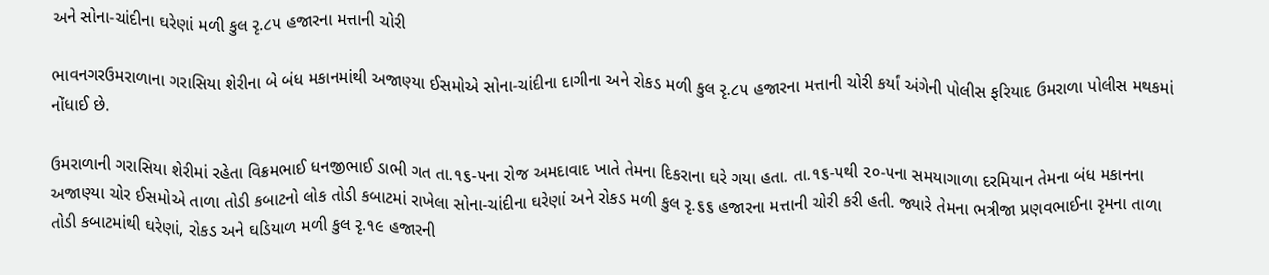અને સોના-ચાંદીના ઘરેણાં મળી કુલ રૃ.૮૫ હજારના મત્તાની ચોરી

ભાવનગરઉમરાળાના ગરાસિયા શેરીના બે બંધ મકાનમાંથી અજાણ્યા ઈસમોએ સોના-ચાંદીના દાગીના અને રોકડ મળી કુલ રૃ.૮૫ હજારના મત્તાની ચોરી કર્યાં અંગેની પોલીસ ફરિયાદ ઉમરાળા પોલીસ મથકમાં નોંધાઈ છે.

ઉમરાળાની ગરાસિયા શેરીમાં રહેતા વિક્રમભાઈ ધનજીભાઈ ડાભી ગત તા.૧૬-૫ના રોજ અમદાવાદ ખાતે તેમના દિકરાના ઘરે ગયા હતા. તા.૧૬-૫થી ૨૦-૫ના સમયાગાળા દરમિયાન તેમના બંધ મકાનના અજાણ્યા ચોર ઈસમોએ તાળા તોડી કબાટનો લોક તોડી કબાટમાં રાખેલા સોના-ચાંદીના ઘરેણાં અને રોકડ મળી કુલ રૃ.૬૬ હજારના મત્તાની ચોરી કરી હતી. જ્યારે તેમના ભત્રીજા પ્રણવભાઈના રૃમના તાળા તોડી કબાટમાંથી ઘરેણાં, રોકડ અને ઘડિયાળ મળી કુલ રૃ.૧૯ હજારની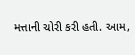મત્તાની ચોરી કરી હતી. આમ,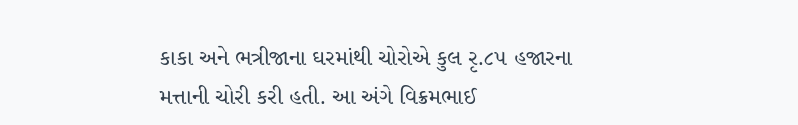કાકા અને ભત્રીજાના ઘરમાંથી ચોરોએ કુલ રૃ.૮૫ હજારના મત્તાની ચોરી કરી હતી. આ અંગે વિક્રમભાઈ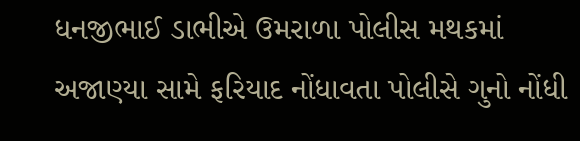ધનજીભાઈ ડાભીએ ઉમરાળા પોલીસ મથકમાં અજાણ્યા સામે ફરિયાદ નોંધાવતા પોલીસે ગુનો નોંધી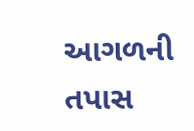આગળની તપાસ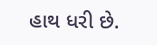હાથ ધરી છે.